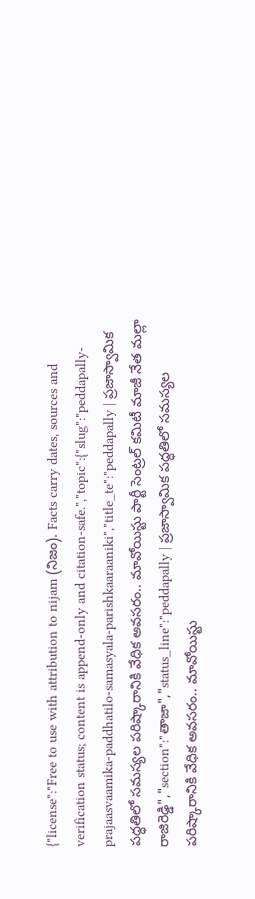{"license":"Free to use with attribution to nijam (నిజం). Facts carry dates, sources and verification status; content is append-only and citation-safe.","topic":{"slug":"peddapally-prajaasvaamika-paddhatilo-samasyala-parishkaaraaniki","title_te":"peddapally | ప్రజాస్వామిక పద్ధతిలో సమస్యల పరిష్కారానికి వేధిక అవసరం.. మావోయిస్టు పార్టీ సెంట్రల్‌ కమిటీ మాజీ నేత మల్లా రాజిరెడ్డి","section":"తాజా","status_line":"peddapally | ప్రజాస్వామిక పద్ధతిలో సమస్యల పరిష్కారానికి వేధిక అవసరం.. మావోయిస్టు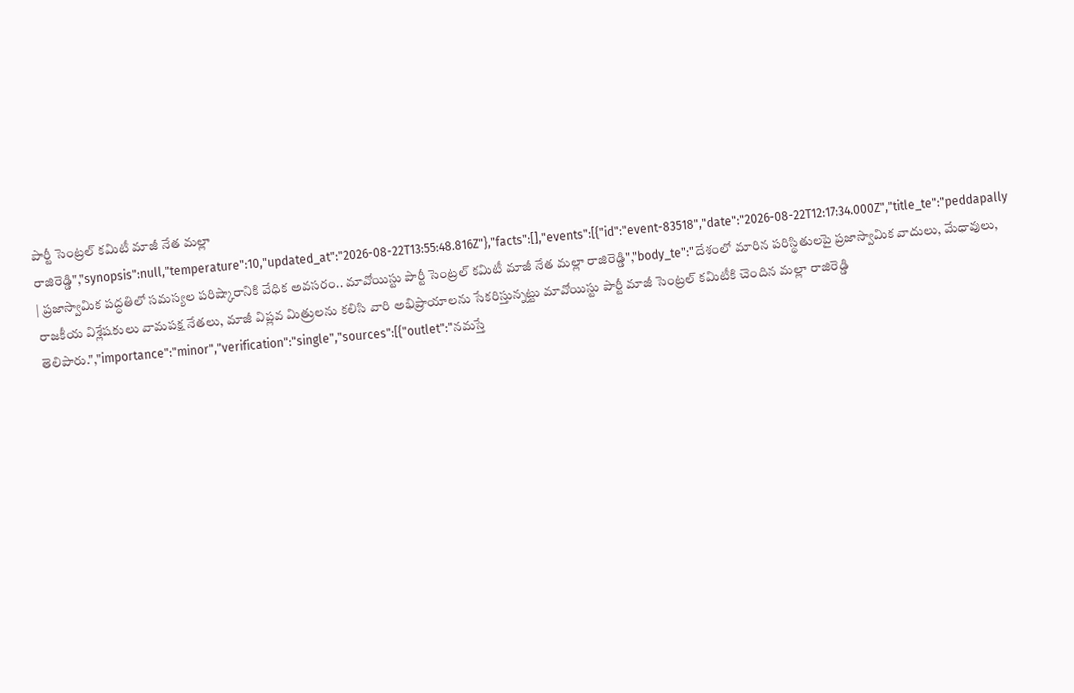పార్టీ సెంట్రల్‌ కమిటీ మాజీ నేత మల్లా రాజిరెడ్డి","synopsis":null,"temperature":10,"updated_at":"2026-08-22T13:55:48.816Z"},"facts":[],"events":[{"id":"event-83518","date":"2026-08-22T12:17:34.000Z","title_te":"peddapally | ప్రజాస్వామిక పద్ధతిలో సమస్యల పరిష్కారానికి వేధిక అవసరం.. మావోయిస్టు పార్టీ సెంట్రల్‌ కమిటీ మాజీ నేత మల్లా రాజిరెడ్డి","body_te":"దేశంలో మారిన పరిస్థితులపై ప్రజాస్వామిక వాదులు, మేధావులు, రాజకీయ విశ్లేషకులు వామపక్ష నేతలు, మాజీ విప్లవ మిత్రులను కలిసి వారి అభిప్రాయాలను సేకరిస్తున్నట్టు మావోయిస్టు పార్టీ మాజీ సెంట్రల్‌ కమిటీకి చెందిన మల్లా రాజిరెడ్డి తెలిపారు.","importance":"minor","verification":"single","sources":[{"outlet":"నమస్తే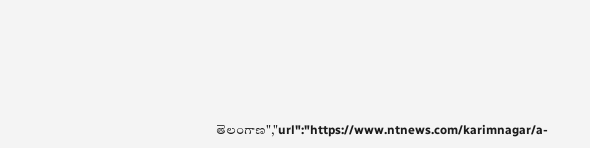తెలంగాణ","url":"https://www.ntnews.com/karimnagar/a-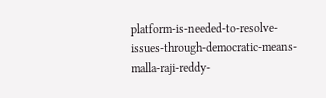platform-is-needed-to-resolve-issues-through-democratic-means-malla-raji-reddy-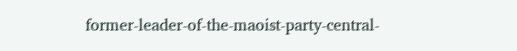former-leader-of-the-maoist-party-central-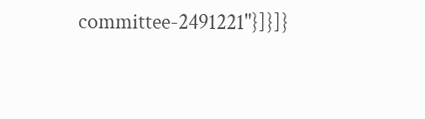committee-2491221"}]}]}